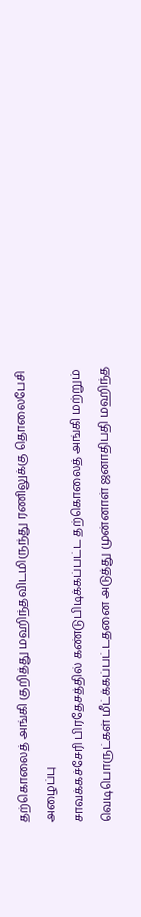தற்கொலைத் அங்கி குறித்து மஹிந்தவிடமிருந்து ரணிலுக்கு தொலைபேசி அழைப்பு
சாவக்கச்சேரி பிரதேசத்தில் கண்டுபிடிக்கப்பட்ட தற்கொலைத் அங்கி மற்றும் வெடிபொருட்கள் மீட்க்கப்பட்டதனை அடுத்து முன்னாள் ஜனாதிபதி மஹிந்த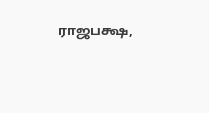ராஜபக்ஷ,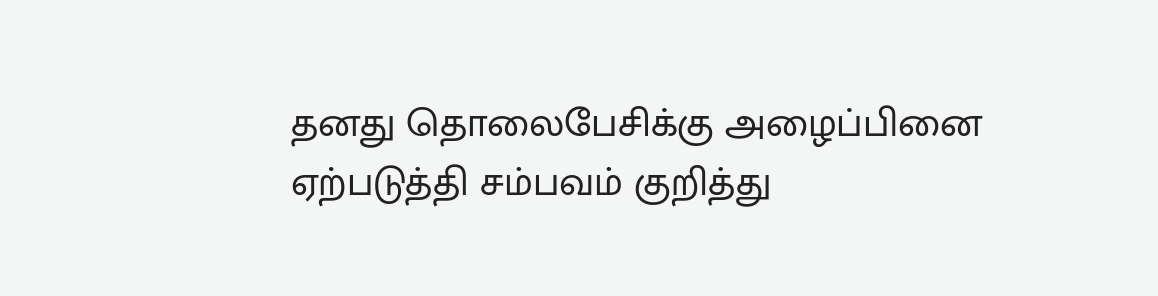தனது தொலைபேசிக்கு அழைப்பினை ஏற்படுத்தி சம்பவம் குறித்து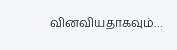வினவியதாகவும்…